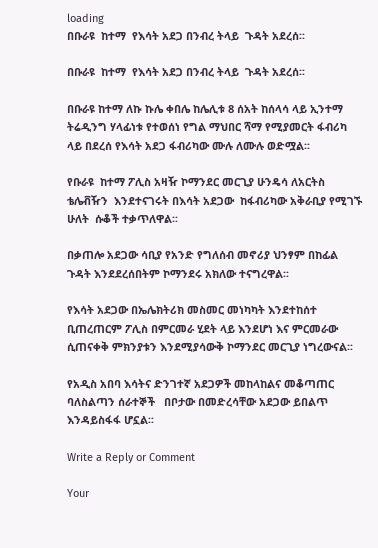loading
በቡራዩ  ከተማ  የእሳት አደጋ በንብረ ትላይ  ጉዳት አደረሰ፡፡

በቡራዩ  ከተማ  የእሳት አደጋ በንብረ ትላይ  ጉዳት አደረሰ፡፡

በቡራዩ ከተማ ለኩ ኩሌ ቀበሌ ከሌሊቱ 8 ሰአት ከሰላሳ ላይ ኢንተማ ትሬዲንግ ሃላፊነቱ የተወሰነ የግል ማህበር ሻማ የሚያመርት ፋብሪካ ላይ በደረሰ የእሳት አደጋ ፋብሪካው ሙሉ ለሙሉ ወድሟል፡፡

የቡራዩ  ከተማ ፖሊስ አዛዥ ኮማንደር መርጊያ ሁንዴሳ ለአርትስ ቴሌቭዥን  እንደተናገሩት በእሳት አደጋው  ከፋብሪካው አቅራቢያ የሚገኙ ሁለት  ሱቆች ተቃጥለዋል፡፡

በቃጠሎ አደጋው ሳቢያ የአንድ የግለሰብ መኖሪያ ህንፃም በከፊል ጉዳት እንደደረሰበትም ኮማንደሩ አክለው ተናግረዋል፡፡

የእሳት አደጋው በኤሌክትሪክ መስመር መነካካት እንደተከሰተ ቢጠረጠርም ፖሊስ በምርመራ ሂደት ላይ እንደሆነ እና ምርመራው ሲጠናቀቅ ምክንያቱን እንደሚያሳውቅ ኮማንደር መርጊያ ነግረውናል፡፡

የአዲስ አበባ እሳትና ድንገተኛ አደጋዎች መከላከልና መቆጣጠር ባለስልጣን ሰራተኞች   በቦታው በመድረሳቸው አደጋው ይበልጥ እንዳይስፋፋ ሆኗል፡፡

Write a Reply or Comment

Your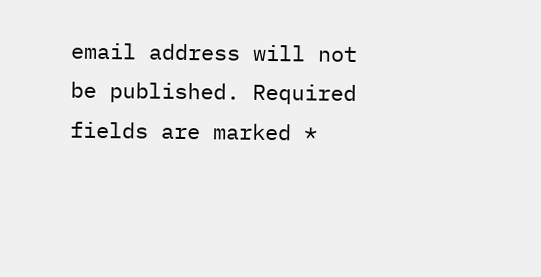email address will not be published. Required fields are marked *